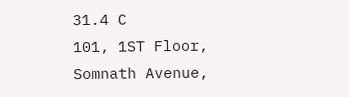31.4 C
101, 1ST Floor, Somnath Avenue,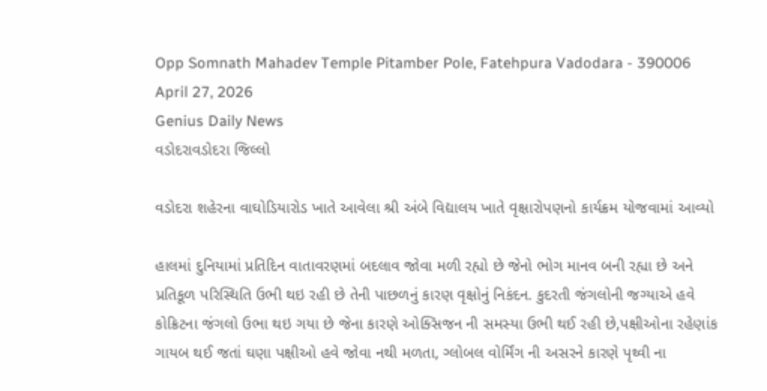Opp Somnath Mahadev Temple Pitamber Pole, Fatehpura Vadodara - 390006
April 27, 2026
Genius Daily News
વડોદરાવડોદરા જિલ્લો

વડોદરા શહેરના વાઘોડિયારોડ ખાતે આવેલા શ્રી અંબે વિદ્યાલય ખાતે વૃક્ષારોપણનો કાર્યક્રમ યોજવામાં આવ્યો

હાલમાં દુનિયામાં પ્રતિદિન વાતાવરણમાં બદલાવ જોવા મળી રહ્યો છે જેનો ભોગ માનવ બની રહ્યા છે અને પ્રતિકૂળ પરિસ્થિતિ ઉભી થઇ રહી છે તેની પાછળનું કારણ વૃક્ષોનું નિકંદન. કુદરતી જંગલોની જગ્યાએ હવે કોક્રિટના જંગલો ઉભા થઇ ગયા છે જેના કારણે ઓક્સિજન ની સમસ્યા ઉભી થઈ રહી છે,પક્ષીઓના રહેણાંક ગાયબ થઈ જતાં ઘણા પક્ષીઓ હવે જોવા નથી મળતા, ગ્લોબલ વોર્મિંગ ની અસરને કારણે પૃથ્વી ના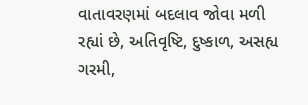વાતાવરણમાં બદલાવ જોવા મળી રહ્યાં છે, અતિવૃષ્ટિ, દુષ્કાળ, અસહ્ય ગરમી,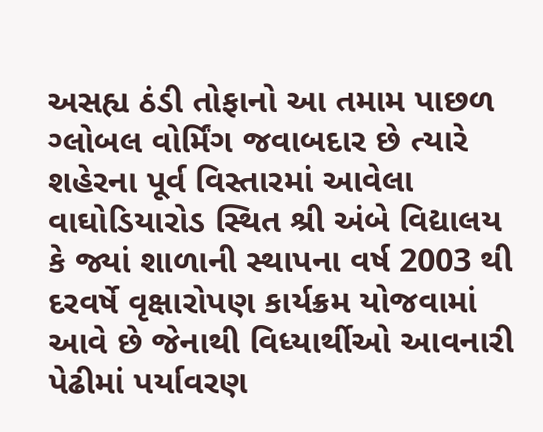અસહ્ય ઠંડી તોફાનો આ તમામ પાછળ ગ્લોબલ વોર્મિંગ જવાબદાર છે ત્યારે શહેરના પૂર્વ વિસ્તારમાં આવેલા વાઘોડિયારોડ સ્થિત શ્રી અંબે વિદ્યાલય કે જ્યાં શાળાની સ્થાપના વર્ષ 2003 થી દરવર્ષે વૃક્ષારોપણ કાર્યક્રમ યોજવામાં આવે છે જેનાથી વિધ્યાર્થીઓ આવનારી પેઢીમાં પર્યાવરણ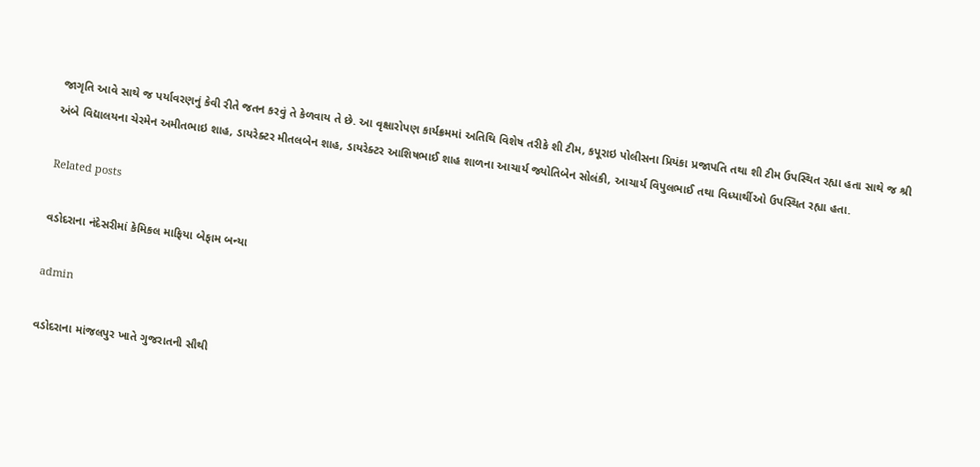જાગૃતિ આવે સાથે જ પર્યાવરણનું કેવી રીતે જતન કરવું તે કેળવાય તે છે. આ વૃક્ષારોપણ કાર્યક્રમમાં અતિથિ વિશેષ તરીકે શી ટીમ, કપૂરાઇ પોલીસના પ્રિયંકા પ્રજાપતિ તથા શી ટીમ ઉપસ્થિત રહ્યા હતા સાથે જ શ્રી અંબે વિદ્યાલયના ચેરમેન અમીતભાઇ શાહ, ડાયરેક્ટર મીતલબેન શાહ, ડાયરેક્ટર આશિષભાઈ શાહ શાળના આચાર્ય જ્યોતિબેન સોલંકી, આચાર્ય વિપુલભાઈ તથા વિધ્યાર્થીઓ ઉપસ્થિત રહ્યા હતા.

Related posts

વડોદરાના નંદેસરીમાં કેમિકલ માફિયા બેફામ બન્યા

admin

વડોદરાના માંજલપુર ખાતે ગુજરાતની સૌથી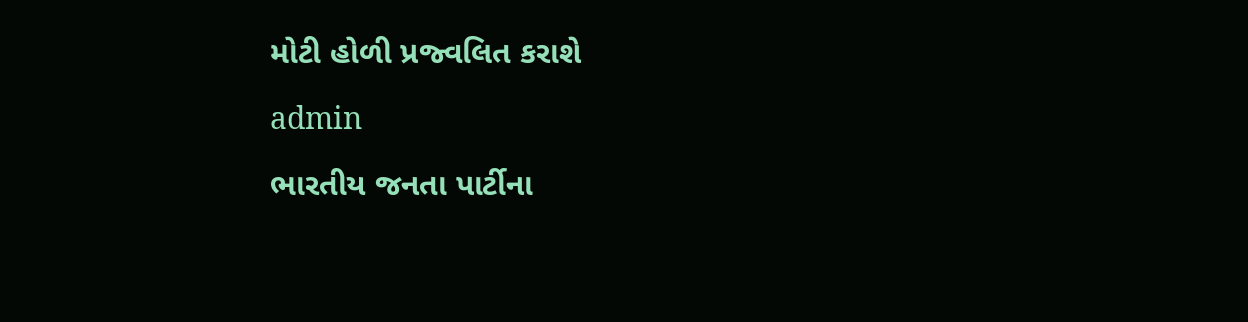મોટી હોળી પ્રજ્વલિત કરાશે

admin

ભારતીય જનતા પાર્ટીના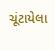ચૂંટાયેલા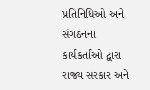પ્રતિનિધિઓ અને સંગઠનના કાર્યકર્તાઓ દ્વારા રાજ્ય સરકાર અને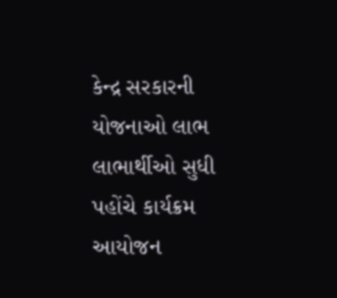કેન્દ્ર સરકારની યોજનાઓ લાભ લાભાર્થીઓ સુધી પહોંચે કાર્યક્રમ આયોજન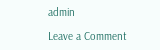admin

Leave a Comment